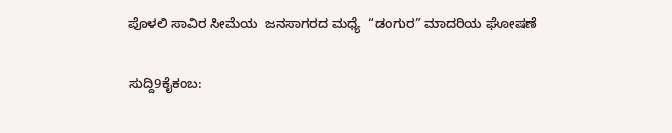ಪೊಳಲಿ ಸಾವಿರ ಸೀಮೆಯ  ಜನಸಾಗರದ ಮಧ್ಯೆ  “ಡಂಗುರ” ಮಾದರಿಯ ಘೋಷಣೆ

ಸುದ್ದಿ9ಕೈಕಂಬ: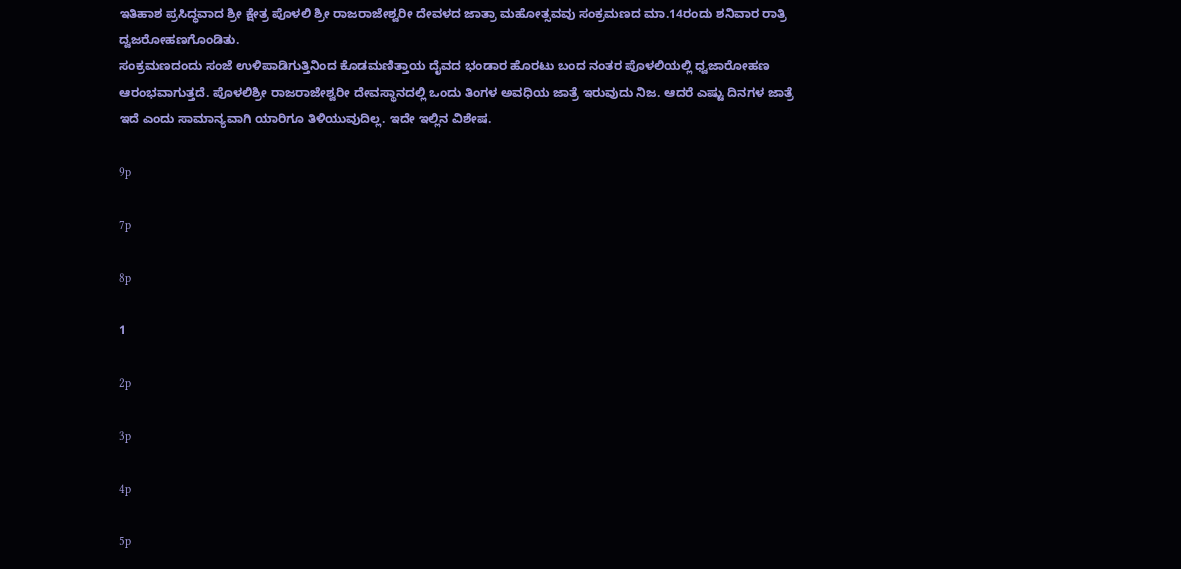ಇತಿಹಾಶ ಪ್ರಸಿದ್ಧವಾದ ಶ್ರೀ ಕ್ಷೇತ್ರ ಪೊಳಲಿ ಶ್ರೀ ರಾಜರಾಜೇಶ್ವರೀ ದೇವಳದ ಜಾತ್ರಾ ಮಹೋತ್ಸವವು ಸಂಕ್ರಮಣದ ಮಾ.14ರಂದು ಶನಿವಾರ ರಾತ್ರಿ ದ್ವಜರೋಹಣಗೊಂಡಿತು.
ಸಂಕ್ರಮಣದಂದು ಸಂಜೆ ಉಳಿಪಾಡಿಗುತ್ತಿನಿಂದ ಕೊಡಮಣಿತ್ತಾಯ ದೈವದ ಭಂಡಾರ ಹೊರಟು ಬಂದ ನಂತರ ಪೊಳಲಿಯಲ್ಲಿ ಧ್ವಜಾರೋಹಣ ಆರಂಭವಾಗುತ್ತದೆ. ಪೊಳಲಿಶ್ರೀ ರಾಜರಾಜೇಶ್ವರೀ ದೇವಸ್ಥಾನದಲ್ಲಿ ಒಂದು ತಿಂಗಳ ಅವಧಿಯ ಜಾತ್ರೆ ಇರುವುದು ನಿಜ. ಆದರೆ ಎಷ್ಟು ದಿನಗಳ ಜಾತ್ರೆ ಇದೆ ಎಂದು ಸಾಮಾನ್ಯವಾಗಿ ಯಾರಿಗೂ ತಿಳಿಯುವುದಿಲ್ಲ. ಇದೇ ಇಲ್ಲಿನ ವಿಶೇಷ.

9p

7p

8p

1

2p

3p

4p

5p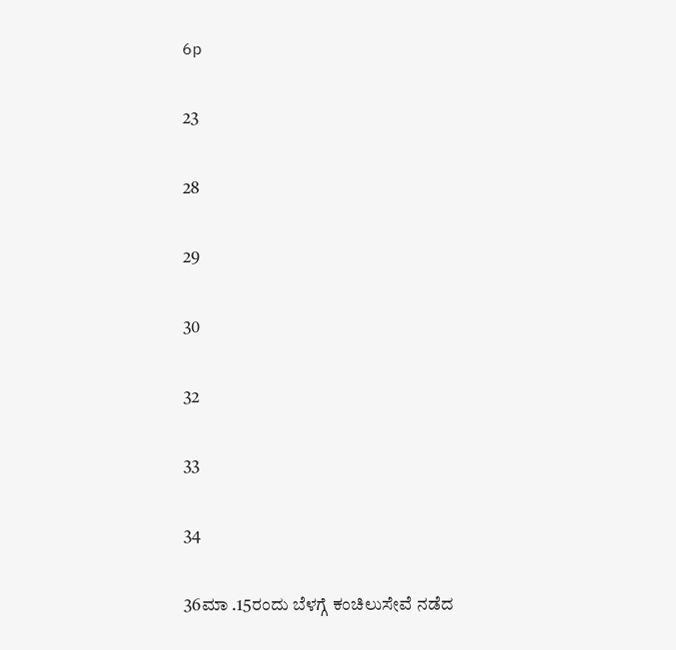6p

23

28

29

30

32

33

34

36ಮಾ .15ರಂದು ಬೆಳಗ್ಗೆ ಕಂಚಿಲುಸೇವೆ ನಡೆದ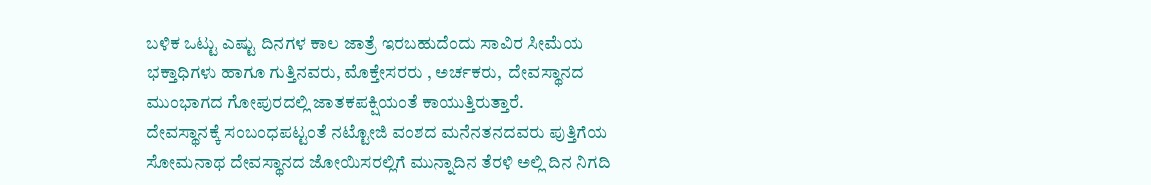ಬಳಿಕ ಒಟ್ಟು ಎಷ್ಟು ದಿನಗಳ ಕಾಲ ಜಾತ್ರೆ ಇರಬಹುದೆಂದು ಸಾವಿರ ಸೀಮೆಯ ಭಕ್ತಾಧಿಗಳು ಹಾಗೂ ಗುತ್ತಿನವರು, ಮೊಕ್ತೇಸರರು , ಅರ್ಚಕರು,  ದೇವಸ್ಥಾನದ ಮುಂಭಾಗದ ಗೋಪುರದಲ್ಲಿ ಜಾತಕಪಕ್ಷಿಯಂತೆ ಕಾಯುತ್ತಿರುತ್ತಾರೆ.
ದೇವಸ್ಥಾನಕ್ಕೆ ಸಂಬಂಧಪಟ್ಟಂತೆ ನಟ್ಟೋಜಿ ವಂಶದ ಮನೆನತನದವರು ಪುತ್ತಿಗೆಯ ಸೋಮನಾಥ ದೇವಸ್ಥಾನದ ಜೋಯಿಸರಲ್ಲಿಗೆ ಮುನ್ನಾದಿನ ತೆರಳಿ ಅಲ್ಲಿ ದಿನ ನಿಗದಿ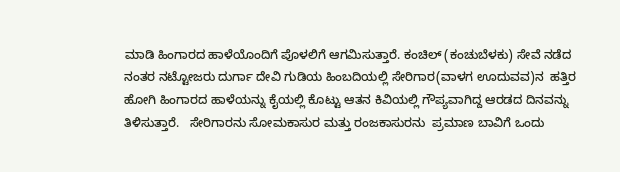ಮಾಡಿ ಹಿಂಗಾರದ ಹಾಳೆಯೊಂದಿಗೆ ಪೊಳಲಿಗೆ ಆಗಮಿಸುತ್ತಾರೆ. ಕಂಚಿಲ್ (ಕಂಚುಬೆಳಕು) ಸೇವೆ ನಡೆದ ನಂತರ ನಟ್ಟೋಜರು ದುರ್ಗಾ ದೇವಿ ಗುಡಿಯ ಹಿಂಬದಿಯಲ್ಲಿ ಸೇರಿಗಾರ(ವಾಳಗ ಊದುವವ)ನ  ಹತ್ತಿರ ಹೋಗಿ ಹಿಂಗಾರದ ಹಾಳೆಯನ್ನು ಕೈಯಲ್ಲಿ ಕೊಟ್ಟು ಆತನ ಕಿವಿಯಲ್ಲಿ ಗೌಪ್ಯವಾಗಿದ್ದ ಆರಡದ ದಿನವನ್ನು ತಿಳಿಸುತ್ತಾರೆ.   ಸೇರಿಗಾರನು ಸೋಮಕಾಸುರ ಮತ್ತು ರಂಜಕಾಸುರನು  ಪ್ರಮಾಣ ಬಾವಿಗೆ ಒಂದು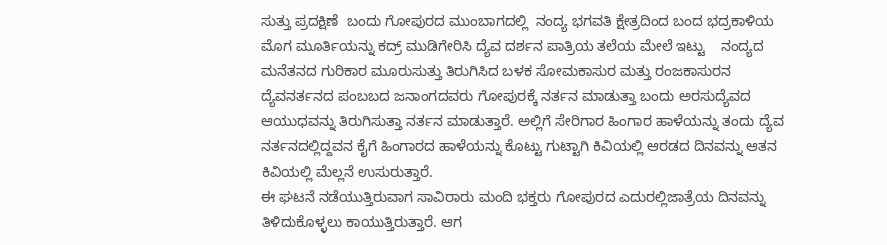ಸುತ್ತು ಪ್ರದಕ್ಷಿಣೆ  ಬಂದು ಗೋಪುರದ ಮುಂಬಾಗದಲ್ಲಿ  ನಂದ್ಯ ಭಗವತಿ ಕ್ಷೇತ್ರದಿಂದ ಬಂದ ಭದ್ರಕಾಳಿಯ ಮೊಗ ಮೂರ್ತಿಯನ್ನು ಕದ್ರ್ ಮುಡಿಗೇರಿಸಿ ದ್ಯೆವ ದರ್ಶನ ಪಾತ್ರಿಯ ತಲೆಯ ಮೇಲೆ ಇಟ್ಟು    ನಂದ್ಯದ ಮನೆತನದ ಗುರಿಕಾರ ಮೂರುಸುತ್ತು ತಿರುಗಿಸಿದ ಬಳಕ ಸೋಮಕಾಸುರ ಮತ್ತು ರಂಜಕಾಸುರನ ದ್ಯೆವನರ್ತನದ ಪಂಬಬದ ಜನಾಂಗದವರು ಗೋಪುರಕ್ಕೆ ನರ್ತನ ಮಾಡುತ್ತಾ ಬಂದು ಅರಸುದ್ಯೆವದ ಆಯುಧವನ್ನು ತಿರುಗಿಸುತ್ತಾ ನರ್ತನ ಮಾಡುತ್ತಾರೆ. ಅಲ್ಲಿಗೆ ಸೇರಿಗಾರ ಹಿಂಗಾರ ಹಾಳೆಯನ್ನು ತಂದು ದ್ಯೆವ ನರ್ತನದಲ್ಲಿದ್ದವನ ಕೈಗೆ ಹಿಂಗಾರದ ಹಾಳೆಯನ್ನು ಕೊಟ್ಟು ಗುಟ್ಟಾಗಿ ಕಿವಿಯಲ್ಲಿ ಆರಡದ ದಿನವನ್ನು ಆತನ ಕಿವಿಯಲ್ಲಿ ಮೆಲ್ಲನೆ ಉಸುರುತ್ತಾರೆ.
ಈ ಘಟನೆ ನಡೆಯುತ್ತಿರುವಾಗ ಸಾವಿರಾರು ಮಂದಿ ಭಕ್ತರು ಗೋಪುರದ ಎದುರಲ್ಲಿಜಾತ್ರೆಯ ದಿನವನ್ನು ತಿಳಿದುಕೊಳ್ಳಲು ಕಾಯುತ್ತಿರುತ್ತಾರೆ. ಆಗ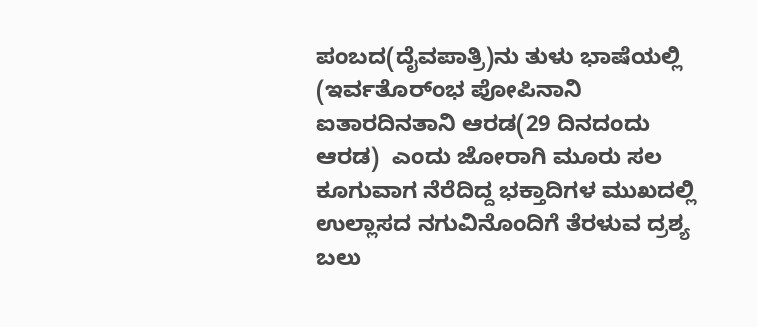ಪಂಬದ(ದೈವಪಾತ್ರಿ)ನು ತುಳು ಭಾಷೆಯಲ್ಲಿ (ಇರ್ವತೊರ್ಂಭ ಪೋಪಿನಾನಿ ಐತಾರದಿನತಾನಿ ಆರಡ(29 ದಿನದಂದು ಆರಡ)  ಎಂದು ಜೋರಾಗಿ ಮೂರು ಸಲ ಕೂಗುವಾಗ ನೆರೆದಿದ್ದ ಭಕ್ತಾದಿಗಳ ಮುಖದಲ್ಲಿ ಉಲ್ಲಾಸದ ನಗುವಿನೊಂದಿಗೆ ತೆರಳುವ ದ್ರಶ್ಯ ಬಲು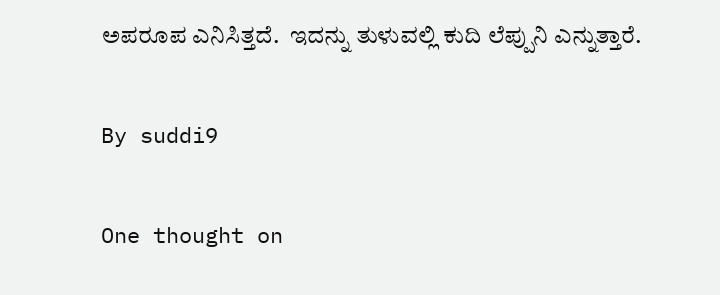ಅಪರೂಪ ಎನಿಸಿತ್ತದೆ.  ಇದನ್ನು ತುಳುವಲ್ಲಿ ಕುದಿ ಲೆಪ್ಪುನಿ ಎನ್ನುತ್ತಾರೆ.

By suddi9

One thought on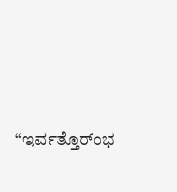“ಇರ್ವತ್ತೊರ್ಂಭ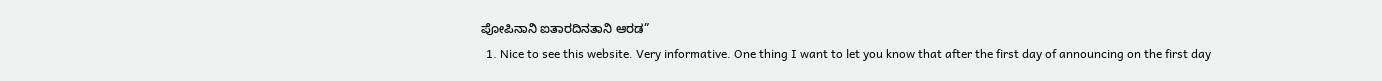ಪೋಪಿನಾನಿ ಐತಾರದಿನತಾನಿ ಆರಡ”
  1. Nice to see this website. Very informative. One thing I want to let you know that after the first day of announcing on the first day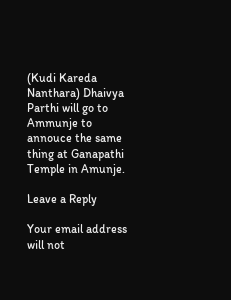(Kudi Kareda Nanthara) Dhaivya Parthi will go to Ammunje to annouce the same thing at Ganapathi Temple in Amunje.

Leave a Reply

Your email address will not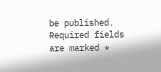be published. Required fields are marked *